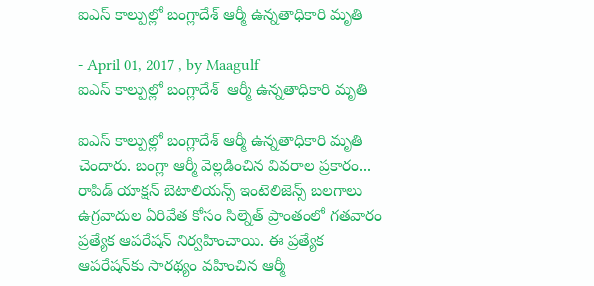ఐఎస్‌ కాల్పుల్లో బంగ్లాదేశ్ ఆర్మీ ఉన్నతాధికారి మృతి

- April 01, 2017 , by Maagulf
ఐఎస్‌ కాల్పుల్లో బంగ్లాదేశ్  ఆర్మీ ఉన్నతాధికారి మృతి

ఐఎస్‌ కాల్పుల్లో బంగ్లాదేశ్‌ ఆర్మీ ఉన్నతాధికారి మృతి చెందారు. బంగ్లా ఆర్మీ వెల్లడించిన వివరాల ప్రకారం... రాపిడ్‌ యాక్షన్‌ బెటాలియన్స్‌ ఇంటెలిజెన్స్‌ బలగాలు ఉగ్రవాదుల ఏరివేత కోసం సిల్నెత్‌ ప్రాంతంలో గతవారం ప్రత్యేక ఆపరేషన్‌ నిర్వహించాయి. ఈ ప్రత్యేక ఆపరేషన్‌కు సారథ్యం వహించిన ఆర్మీ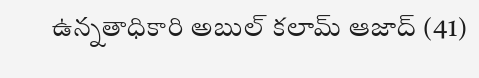ఉన్నతాధికారి అబుల్‌ కలామ్‌ ఆజాద్‌ (41)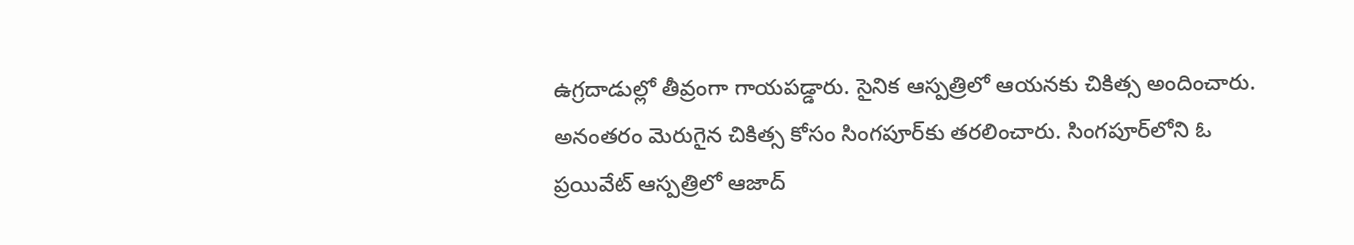ఉగ్రదాడుల్లో తీవ్రంగా గాయపడ్డారు. సైనిక ఆస్పత్రిలో ఆయనకు చికిత్స అందించారు. అనంతరం మెరుగైన చికిత్స కోసం సింగపూర్‌కు తరలించారు. సింగపూర్‌లోని ఓ ప్రయివేట్‌ ఆస్పత్రిలో ఆజాద్‌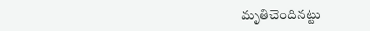మృతిచెందినట్టు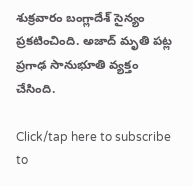శుక్రవారం బంగ్లాదేశ్‌ సైన్యం ప్రకటించింది. అజాద్‌ మృతి పట్ల ప్రగాఢ సానుభూతి వ్యక్తం చేసింది.

Click/tap here to subscribe to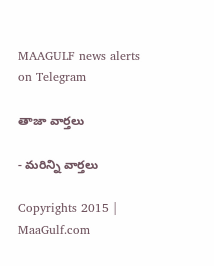MAAGULF news alerts on Telegram

తాజా వార్తలు

- మరిన్ని వార్తలు

Copyrights 2015 | MaaGulf.com